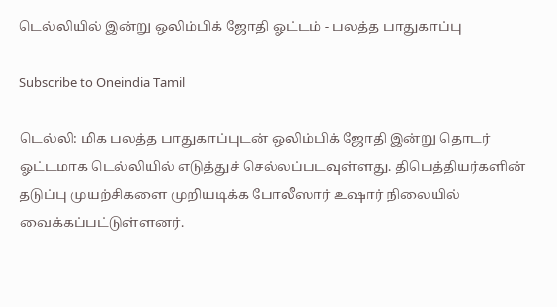டெல்லியில் இன்று ஒலிம்பிக் ஜோதி ஓட்டம் - பலத்த பாதுகாப்பு

Subscribe to Oneindia Tamil

டெல்லி: மிக பலத்த பாதுகாப்புடன் ஒலிம்பிக் ஜோதி இன்று தொடர் ஓட்டமாக டெல்லியில் எடுத்துச் செல்லப்படவுள்ளது. திபெத்தியர்களின் தடுப்பு முயற்சிகளை முறியடிக்க போலீஸார் உஷார் நிலையில் வைக்கப்பட்டுள்ளனர்.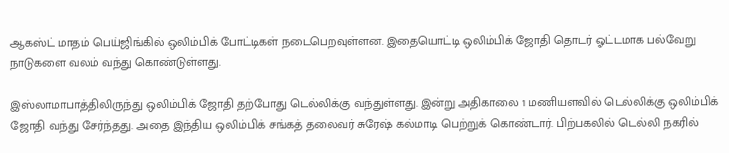ஆகஸ்ட் மாதம் பெய்ஜிங்கில் ஒலிம்பிக் போட்டிகள் நடைபெறவுள்ளன. இதையொட்டி ஒலிம்பிக் ஜோதி தொடர் ஓட்டமாக பல்வேறு நாடுகளை வலம் வந்து கொண்டுள்ளது.

இஸ்லாமாபாத்திலிருந்து ஒலிம்பிக் ஜோதி தற்போது டெல்லிக்கு வந்துள்ளது. இன்று அதிகாலை 1 மணியளவில் டெல்லிக்கு ஒலிம்பிக் ஜோதி வந்து சேர்ந்தது. அதை இந்திய ஒலிம்பிக் சங்கத் தலைவர் சுரேஷ் கல்மாடி பெற்றுக் கொண்டார். பிற்பகலில் டெல்லி நகரில்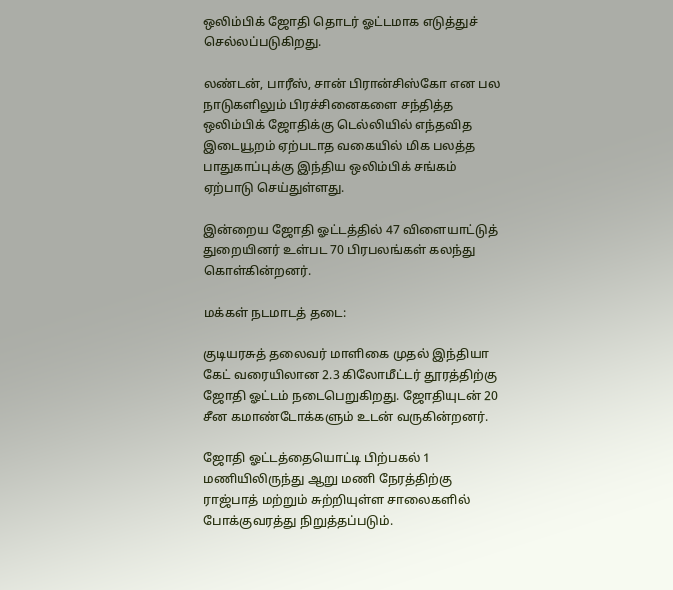ஒலிம்பிக் ஜோதி தொடர் ஓட்டமாக எடுத்துச் செல்லப்படுகிறது.

லண்டன், பாரீஸ், சான் பிரான்சிஸ்கோ என பல நாடுகளிலும் பிரச்சினைகளை சந்தித்த ஒலிம்பிக் ஜோதிக்கு டெல்லியில் எந்தவித இடையூறம் ஏற்படாத வகையில் மிக பலத்த பாதுகாப்புக்கு இந்திய ஒலிம்பிக் சங்கம் ஏற்பாடு செய்துள்ளது.

இன்றைய ஜோதி ஓட்டத்தில் 47 விளையாட்டுத் துறையினர் உள்பட 70 பிரபலங்கள் கலந்து கொள்கின்றனர்.

மக்கள் நடமாடத் தடை:

குடியரசுத் தலைவர் மாளிகை முதல் இந்தியா கேட் வரையிலான 2.3 கிலோமீட்டர் தூரத்திற்கு ஜோதி ஓட்டம் நடைபெறுகிறது. ஜோதியுடன் 20 சீன கமாண்டோக்களும் உடன் வருகின்றனர்.

ஜோதி ஓட்டத்தையொட்டி பிற்பகல் 1 மணியிலிருந்து ஆறு மணி நேரத்திற்கு ராஜ்பாத் மற்றும் சுற்றியுள்ள சாலைகளில் போக்குவரத்து நிறுத்தப்படும்.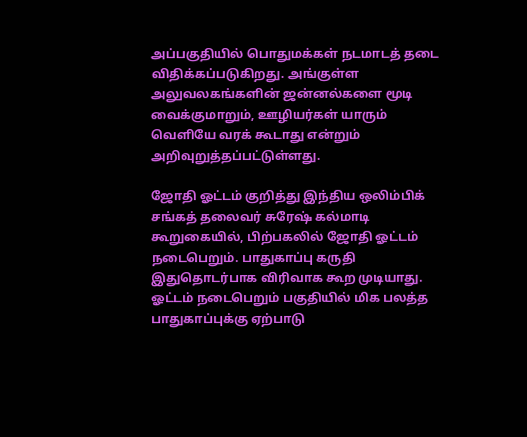அப்பகுதியில் பொதுமக்கள் நடமாடத் தடை விதிக்கப்படுகிறது. அங்குள்ள அலுவலகங்களின் ஜன்னல்களை மூடி வைக்குமாறும், ஊழியர்கள் யாரும் வெளியே வரக் கூடாது என்றும் அறிவுறுத்தப்பட்டுள்ளது.

ஜோதி ஓட்டம் குறித்து இந்திய ஒலிம்பிக் சங்கத் தலைவர் சுரேஷ் கல்மாடி கூறுகையில், பிற்பகலில் ஜோதி ஓட்டம் நடைபெறும். பாதுகாப்பு கருதி இதுதொடர்பாக விரிவாக கூற முடியாது. ஓட்டம் நடைபெறும் பகுதியில் மிக பலத்த பாதுகாப்புக்கு ஏற்பாடு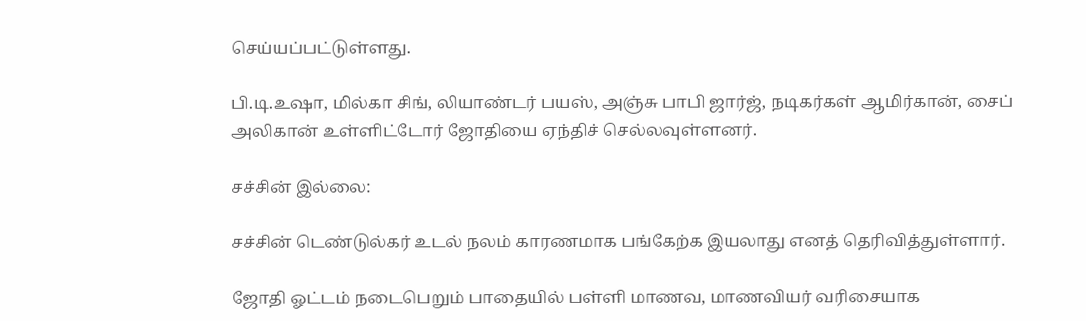செய்யப்பட்டுள்ளது.

பி.டி.உஷா, மில்கா சிங், லியாண்டர் பயஸ், அஞ்சு பாபி ஜார்ஜ், நடிகர்கள் ஆமிர்கான், சைப் அலிகான் உள்ளிட்டோர் ஜோதியை ஏந்திச் செல்லவுள்ளனர்.

சச்சின் இல்லை:

சச்சின் டெண்டுல்கர் உடல் நலம் காரணமாக பங்கேற்க இயலாது எனத் தெரிவித்துள்ளார்.

ஜோதி ஓட்டம் நடைபெறும் பாதையில் பள்ளி மாணவ, மாணவியர் வரிசையாக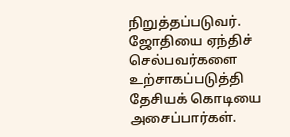நிறுத்தப்படுவர். ஜோதியை ஏந்திச் செல்பவர்களை உற்சாகப்படுத்தி தேசியக் கொடியை அசைப்பார்கள்.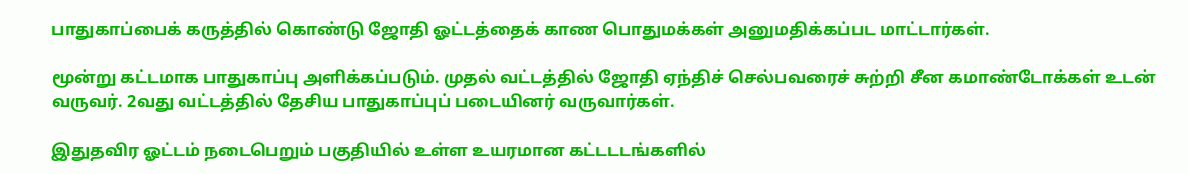பாதுகாப்பைக் கருத்தில் கொண்டு ஜோதி ஓட்டத்தைக் காண பொதுமக்கள் அனுமதிக்கப்பட மாட்டார்கள்.

மூன்று கட்டமாக பாதுகாப்பு அளிக்கப்படும். முதல் வட்டத்தில் ஜோதி ஏந்திச் செல்பவரைச் சுற்றி சீன கமாண்டோக்கள் உடன் வருவர். 2வது வட்டத்தில் தேசிய பாதுகாப்புப் படையினர் வருவார்கள்.

இதுதவிர ஓட்டம் நடைபெறும் பகுதியில் உள்ள உயரமான கட்டடடங்களில்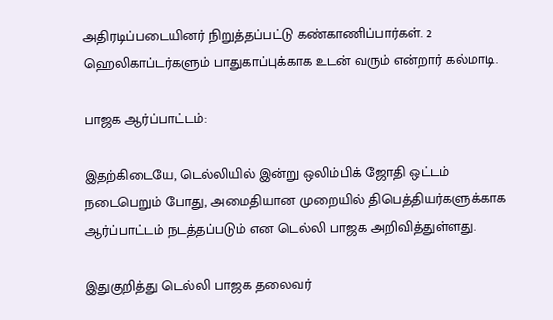அதிரடிப்படையினர் நிறுத்தப்பட்டு கண்காணிப்பார்கள். 2 ஹெலிகாப்டர்களும் பாதுகாப்புக்காக உடன் வரும் என்றார் கல்மாடி.

பாஜக ஆர்ப்பாட்டம்:

இதற்கிடையே, டெல்லியில் இன்று ஒலிம்பிக் ஜோதி ஒட்டம் நடைபெறும் போது, அமைதியான முறையில் திபெத்தியர்களுக்காக ஆர்ப்பாட்டம் நடத்தப்படும் என டெல்லி பாஜக அறிவித்துள்ளது.

இதுகுறித்து டெல்லி பாஜக தலைவர்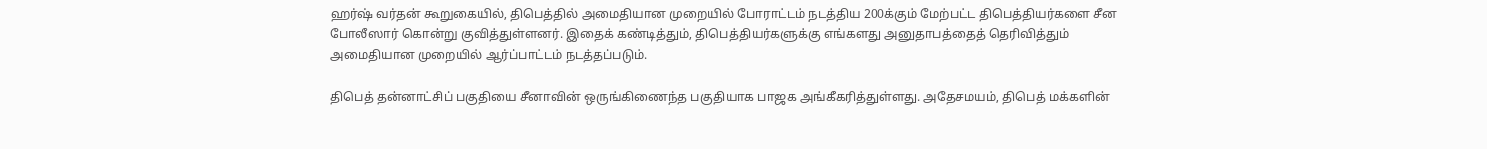ஹர்ஷ் வர்தன் கூறுகையில், திபெத்தில் அமைதியான முறையில் போராட்டம் நடத்திய 200க்கும் மேற்பட்ட திபெத்தியர்களை சீன போலீஸார் கொன்று குவித்துள்ளனர். இதைக் கண்டித்தும், திபெத்தியர்களுக்கு எங்களது அனுதாபத்தைத் தெரிவித்தும் அமைதியான முறையில் ஆர்ப்பாட்டம் நடத்தப்படும்.

திபெத் தன்னாட்சிப் பகுதியை சீனாவின் ஒருங்கிணைந்த பகுதியாக பாஜக அங்கீகரித்துள்ளது. அதேசமயம், திபெத் மக்களின்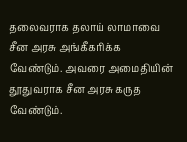தலைவராக தலாய் லாமாவை சீன அரசு அங்கீகரிக்க வேண்டும். அவரை அமைதியின் தூதுவராக சீன அரசு கருத வேண்டும்.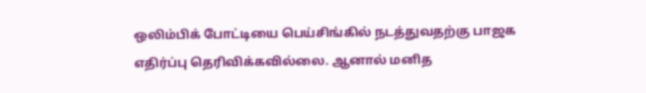ஒலிம்பிக் போட்டியை பெய்சிங்கில் நடத்துவதற்கு பாஜக எதிர்ப்பு தெரிவிக்கவில்லை. ஆனால் மனித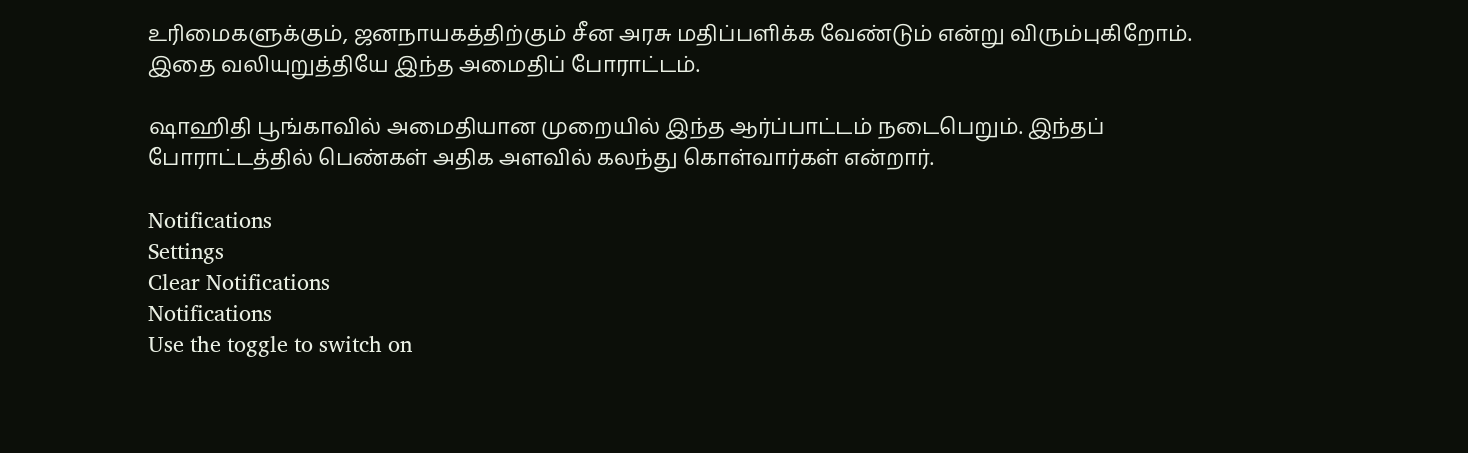உரிமைகளுக்கும், ஜனநாயகத்திற்கும் சீன அரசு மதிப்பளிக்க வேண்டும் என்று விரும்புகிறோம். இதை வலியுறுத்தியே இந்த அமைதிப் போராட்டம்.

ஷாஹிதி பூங்காவில் அமைதியான முறையில் இந்த ஆர்ப்பாட்டம் நடைபெறும். இந்தப் போராட்டத்தில் பெண்கள் அதிக அளவில் கலந்து கொள்வார்கள் என்றார்.

Notifications
Settings
Clear Notifications
Notifications
Use the toggle to switch on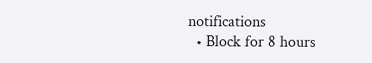notifications
  • Block for 8 hours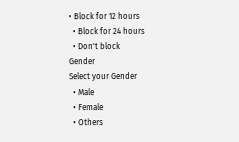• Block for 12 hours
  • Block for 24 hours
  • Don't block
Gender
Select your Gender
  • Male
  • Female
  • Others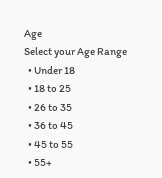Age
Select your Age Range
  • Under 18
  • 18 to 25
  • 26 to 35
  • 36 to 45
  • 45 to 55
  • 55+